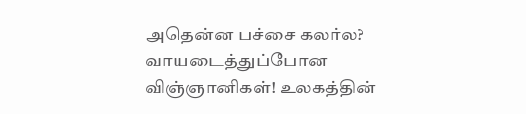அதென்ன பச்சை கலர்ல? வாயடைத்துப்போன விஞ்ஞானிகள்! உலகத்தின்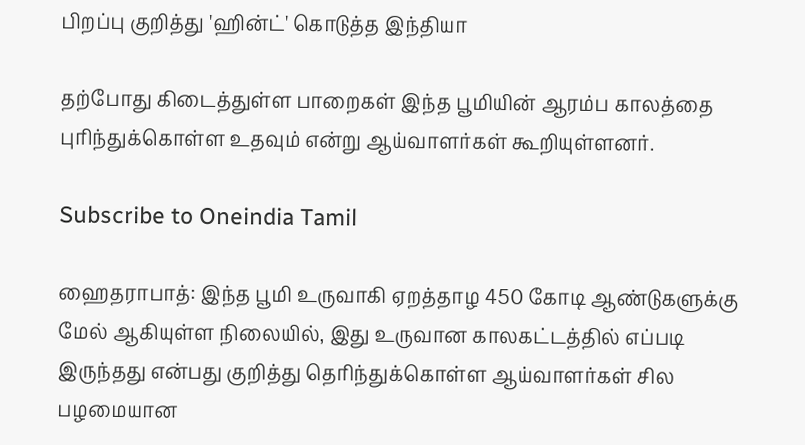பிறப்பு குறித்து 'ஹின்ட்' கொடுத்த இந்தியா

தற்போது கிடைத்துள்ள பாறைகள் இந்த பூமியின் ஆரம்ப காலத்தை புரிந்துக்கொள்ள உதவும் என்று ஆய்வாளர்கள் கூறியுள்ளனர்.

Subscribe to Oneindia Tamil

ஹைதராபாத்: இந்த பூமி உருவாகி ஏறத்தாழ 450 கோடி ஆண்டுகளுக்கு மேல் ஆகியுள்ள நிலையில், இது உருவான காலகட்டத்தில் எப்படி இருந்தது என்பது குறித்து தெரிந்துக்கொள்ள ஆய்வாளர்கள் சில பழமையான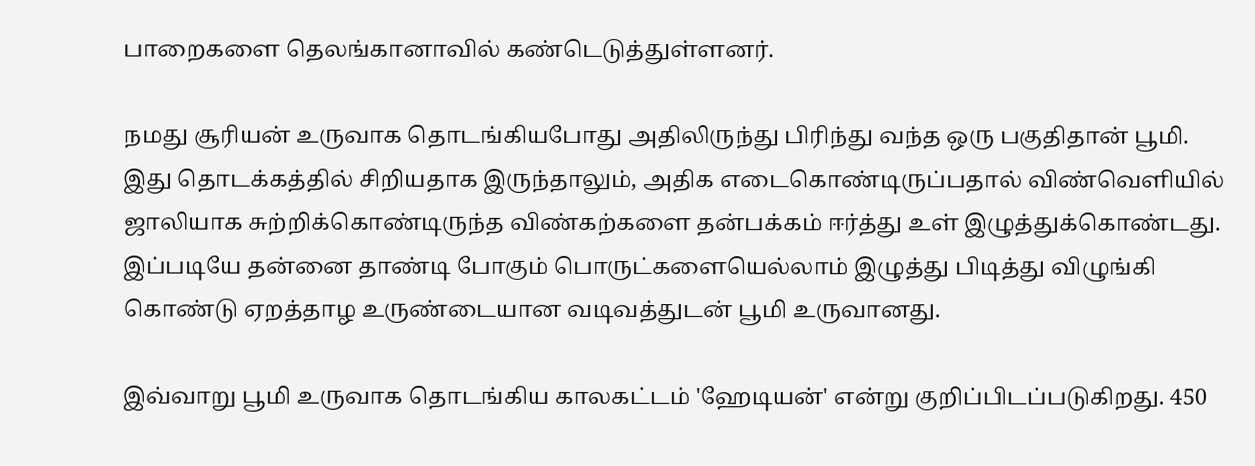பாறைகளை தெலங்கானாவில் கண்டெடுத்துள்ளனர்.

நமது சூரியன் உருவாக தொடங்கியபோது அதிலிருந்து பிரிந்து வந்த ஒரு பகுதிதான் பூமி. இது தொடக்கத்தில் சிறியதாக இருந்தாலும், அதிக எடைகொண்டிருப்பதால் விண்வெளியில் ஜாலியாக சுற்றிக்கொண்டிருந்த விண்கற்களை தன்பக்கம் ஈர்த்து உள் இழுத்துக்கொண்டது. இப்படியே தன்னை தாண்டி போகும் பொருட்களையெல்லாம் இழுத்து பிடித்து விழுங்கி கொண்டு ஏறத்தாழ உருண்டையான வடிவத்துடன் பூமி உருவானது.

இவ்வாறு பூமி உருவாக தொடங்கிய காலகட்டம் 'ஹேடியன்' என்று குறிப்பிடப்படுகிறது. 450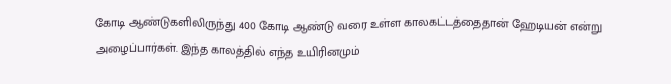கோடி ஆண்டுகளிலிருந்து 400 கோடி ஆண்டு வரை உள்ள காலகட்டத்தைதான் ஹேடியன் என்று அழைப்பார்கள். இந்த காலத்தில் எந்த உயிரினமும்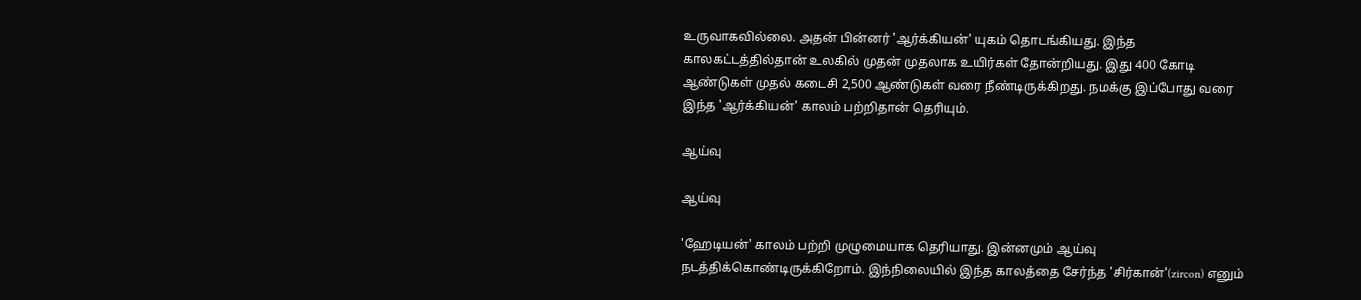உருவாகவில்லை. அதன் பின்னர் 'ஆர்க்கியன்' யுகம் தொடங்கியது. இந்த காலகட்டத்தில்தான் உலகில் முதன் முதலாக உயிர்கள் தோன்றியது. இது 400 கோடி ஆண்டுகள் முதல் கடைசி 2,500 ஆண்டுகள் வரை நீண்டிருக்கிறது. நமக்கு இப்போது வரை இந்த 'ஆர்க்கியன்' காலம் பற்றிதான் தெரியும்.

ஆய்வு

ஆய்வு

'ஹேடியன்' காலம் பற்றி முழுமையாக தெரியாது. இன்னமும் ஆய்வு நடத்திக்கொண்டிருக்கிறோம். இந்நிலையில் இந்த காலத்தை சேர்ந்த 'சிர்கான்'(zircon) எனும்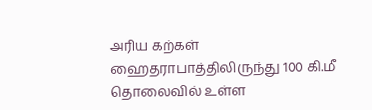அரிய கற்கள் ஹைதராபாத்திலிருந்து 100 கி.மீ தொலைவில் உள்ள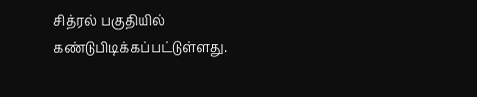சித்ரல் பகுதியில் கண்டுபிடிக்கப்பட்டுள்ளது.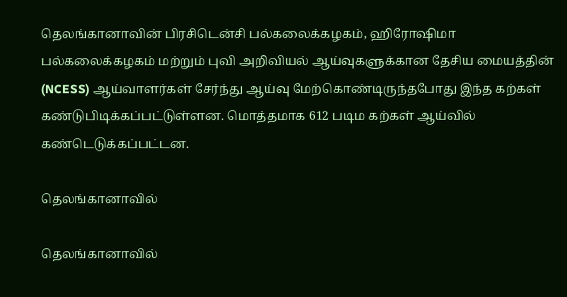தெலங்கானாவின் பிரசிடென்சி பல்கலைக்கழகம், ஹிரோஷிமா பல்கலைக்கழகம் மற்றும் புவி அறிவியல் ஆய்வுகளுக்கான தேசிய மையத்தின் (NCESS) ஆய்வாளர்கள் சேர்ந்து ஆய்வு மேற்கொண்டிருந்தபோது இந்த கற்கள் கண்டுபிடிக்கப்பட்டுள்ளன. மொத்தமாக 612 படிம கற்கள் ஆய்வில் கண்டெடுக்கப்பட்டன.

தெலங்கானாவில்

தெலங்கானாவில்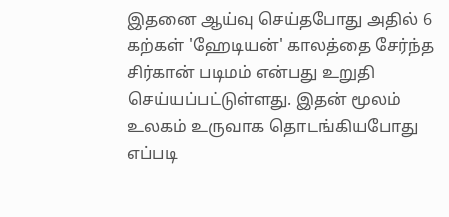இதனை ஆய்வு செய்தபோது அதில் 6 கற்கள் 'ஹேடியன்' காலத்தை சேர்ந்த சிர்கான் படிமம் என்பது உறுதி செய்யப்பட்டுள்ளது. இதன் மூலம் உலகம் உருவாக தொடங்கியபோது எப்படி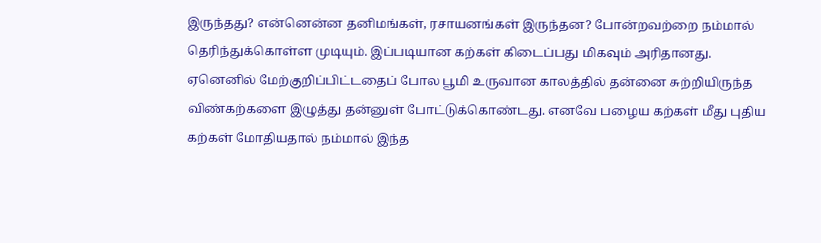இருந்தது? என்னென்ன தனிமங்கள், ரசாயனங்கள் இருந்தன? போன்றவற்றை நம்மால் தெரிந்துக்கொள்ள முடியும். இப்படியான கற்கள் கிடைப்பது மிகவும் அரிதானது. ஏனெனில் மேற்குறிப்பிட்டதைப் போல பூமி உருவான காலத்தில் தன்னை சுற்றியிருந்த விண்கற்களை இழுத்து தன்னுள் போட்டுக்கொண்டது. எனவே பழைய கற்கள் மீது புதிய கற்கள் மோதியதால் நம்மால் இந்த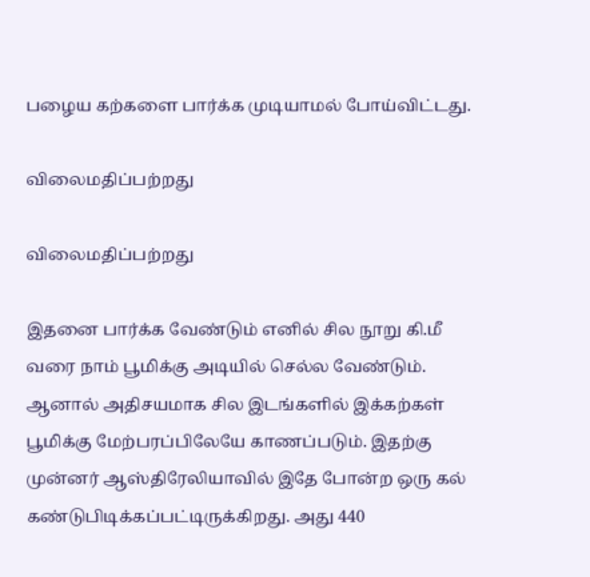பழைய கற்களை பார்க்க முடியாமல் போய்விட்டது.

விலைமதிப்பற்றது

விலைமதிப்பற்றது

இதனை பார்க்க வேண்டும் எனில் சில நூறு கி.மீ வரை நாம் பூமிக்கு அடியில் செல்ல வேண்டும். ஆனால் அதிசயமாக சில இடங்களில் இக்கற்கள் பூமிக்கு மேற்பரப்பிலேயே காணப்படும். இதற்கு முன்னர் ஆஸ்திரேலியாவில் இதே போன்ற ஒரு கல் கண்டுபிடிக்கப்பட்டிருக்கிறது. அது 440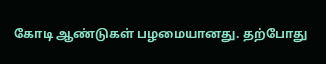கோடி ஆண்டுகள் பழமையானது. தற்போது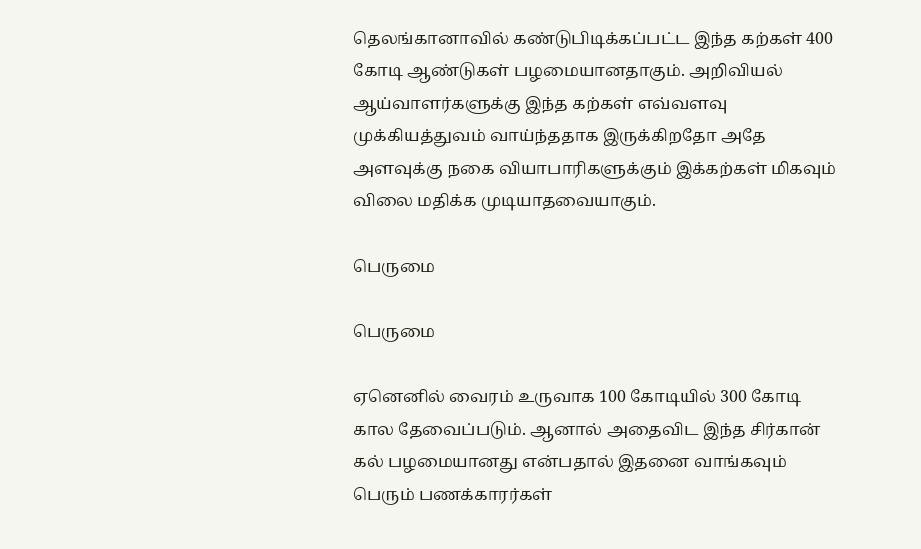தெலங்கானாவில் கண்டுபிடிக்கப்பட்ட இந்த கற்கள் 400 கோடி ஆண்டுகள் பழமையானதாகும். அறிவியல் ஆய்வாளர்களுக்கு இந்த கற்கள் எவ்வளவு முக்கியத்துவம் வாய்ந்ததாக இருக்கிறதோ அதே அளவுக்கு நகை வியாபாரிகளுக்கும் இக்கற்கள் மிகவும் விலை மதிக்க முடியாதவையாகும்.

பெருமை

பெருமை

ஏனெனில் வைரம் உருவாக 100 கோடியில் 300 கோடி கால தேவைப்படும். ஆனால் அதைவிட இந்த சிர்கான் கல் பழமையானது என்பதால் இதனை வாங்கவும் பெரும் பணக்காரர்கள்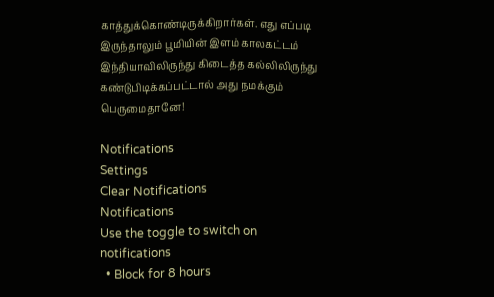காத்துக்கொண்டிருக்கிறார்கள். எது எப்படி இருந்தாலும் பூமியின் இளம் காலகட்டம் இந்தியாவிலிருந்து கிடைத்த கல்லிலிருந்து கண்டுபிடிக்கப்பட்டால் அது நமக்கும் பெருமைதானே!

Notifications
Settings
Clear Notifications
Notifications
Use the toggle to switch on notifications
  • Block for 8 hours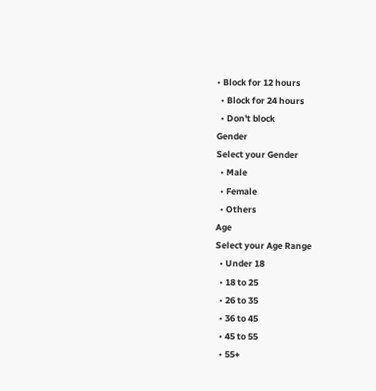• Block for 12 hours
  • Block for 24 hours
  • Don't block
Gender
Select your Gender
  • Male
  • Female
  • Others
Age
Select your Age Range
  • Under 18
  • 18 to 25
  • 26 to 35
  • 36 to 45
  • 45 to 55
  • 55+